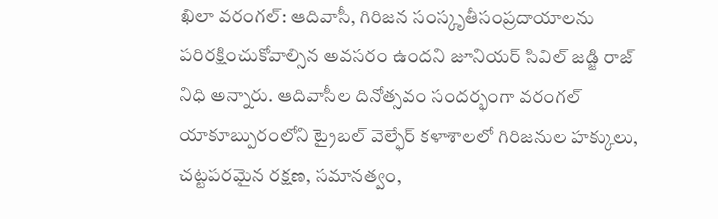ఖిలా వరంగల్: ఆదివాసీ, గిరిజన సంస్కృతీసంప్రదాయాలను పరిరక్షించుకోవాల్సిన అవసరం ఉందని జూనియర్ సివిల్ జడ్జి రాజ్ నిధి అన్నారు. ఆదివాసీల దినోత్సవం సందర్భంగా వరంగల్ యాకూబ్పురంలోని ట్రైబల్ వెల్ఫేర్ కళాశాలలో గిరిజనుల హక్కులు, చట్టపరమైన రక్షణ, సమానత్వం,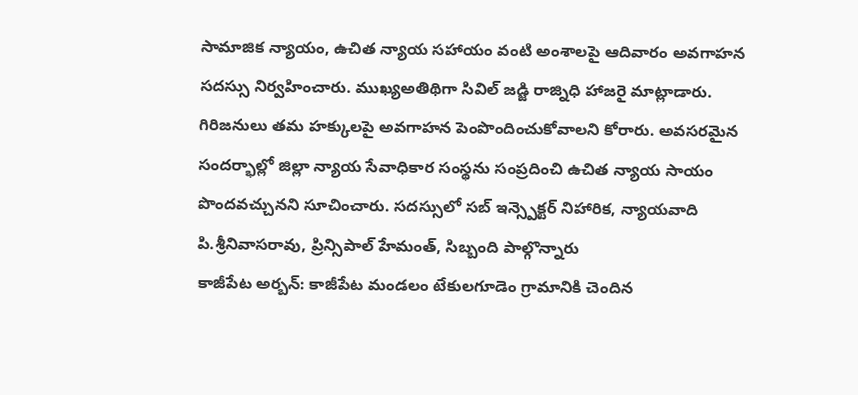సామాజిక న్యాయం, ఉచిత న్యాయ సహాయం వంటి అంశాలపై ఆదివారం అవగాహన సదస్సు నిర్వహించారు. ముఖ్యఅతిథిగా సివిల్ జడ్జి రాజ్నిధి హాజరై మాట్లాడారు. గిరిజనులు తమ హక్కులపై అవగాహన పెంపొందించుకోవాలని కోరారు. అవసరమైన సందర్భాల్లో జిల్లా న్యాయ సేవాధికార సంస్థను సంప్రదించి ఉచిత న్యాయ సాయం పొందవచ్చునని సూచించారు. సదస్సులో సబ్ ఇన్స్పెక్టర్ నిహారిక, న్యాయవాది పి.శ్రీనివాసరావు, ప్రిన్సిపాల్ హేమంత్, సిబ్బంది పాల్గొన్నారు
కాజీపేట అర్బన్: కాజీపేట మండలం టేకులగూడెం గ్రామానికి చెందిన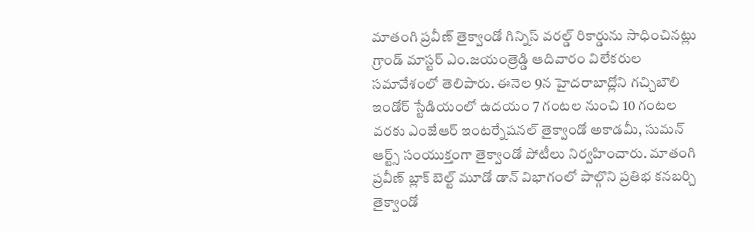మాతంగి ప్రవీణ్ తైక్వాండో గిన్నిస్ వరల్డ్ రికార్డును సాధించినట్లు గ్రాండ్ మాస్టర్ ఎం.జయంత్రెడ్డి ఆదివారం విలేకరుల సమావేశంలో తెలిపారు. ఈనెల 9న హైదరాబాద్లోని గచ్చిబౌలి ఇండోర్ స్టేడియంలో ఉదయం 7 గంటల నుంచి 10 గంటల వరకు ఎంజేఆర్ ఇంటర్నేషనల్ తైక్వాండో అకాడమీ, సుమన్ ఆర్ట్స్ సంయుక్తంగా తైక్వాండో పోటీలు నిర్వహించారు. మాతంగి ప్రవీణ్ బ్లాక్ బెల్ట్ మూడో డాన్ విభాగంలో పాల్గొని ప్రతిభ కనబర్చి తైక్వాండో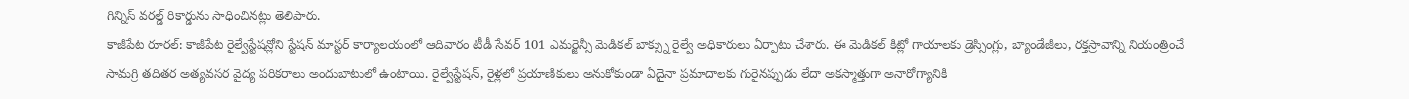గిన్నిస్ వరల్డ్ రికార్డును సాధించినట్లు తెలిపారు.
కాజీపేట రూరల్: కాజీపేట రైల్వేస్టేషన్లోని స్టేషన్ మాస్టర్ కార్యాలయంలో ఆదివారం టీడీ సేవర్ 101 ఎమర్జెన్సీ మెడికల్ బాక్స్ను రైల్వే అధికారులు ఏర్పాటు చేశారు. ఈ మెడికల్ కిట్లో గాయాలకు డ్రెస్సింగ్లు, బ్యాండేజీలు, రక్తస్రావాన్ని నియంత్రించే సామగ్రి తదితర అత్యవసర వైద్య పరికరాలు అందుబాటులో ఉంటాయి. రైల్వేస్టేషన్, రైళ్లలో ప్రయాణికులు అనుకోకుండా ఏదైనా ప్రమాదాలకు గురైనప్పుడు లేదా అకస్మాత్తుగా అనారోగ్యానికి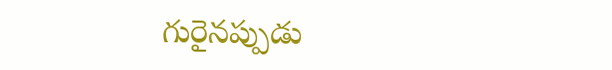గురైనప్పుడు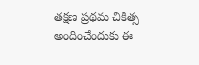తక్షణ ప్రథమ చికిత్స అందించేందుకు ఈ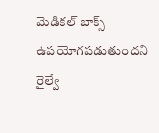మెడికల్ బాక్స్ ఉపయోగపడుతుందని రైల్వే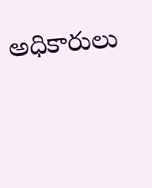అధికారులు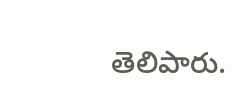తెలిపారు.